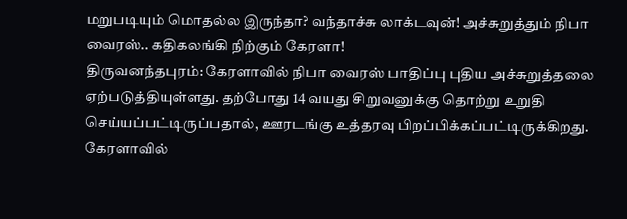மறுபடியும் மொதல்ல இருந்தா? வந்தாச்சு லாக்டவுன்! அச்சுறுத்தும் நிபா வைரஸ்.. கதிகலங்கி நிற்கும் கேரளா!
திருவனந்தபுரம்: கேரளாவில் நிபா வைரஸ் பாதிப்பு புதிய அச்சுறுத்தலை ஏற்படுத்தியுள்ளது. தற்போது 14 வயது சிறுவனுக்கு தொற்று உறுதி செய்யப்பட்டிருப்பதால், ஊரடங்கு உத்தரவு பிறப்பிக்கப்பட்டிருக்கிறது.
கேரளாவில்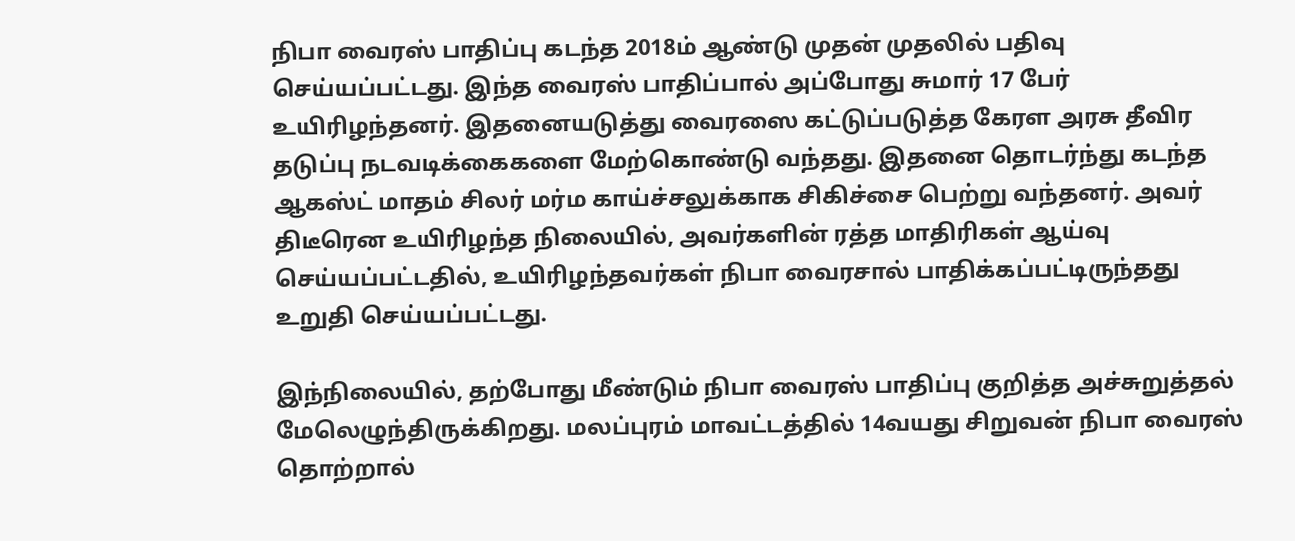நிபா வைரஸ் பாதிப்பு கடந்த 2018ம் ஆண்டு முதன் முதலில் பதிவு செய்யப்பட்டது. இந்த வைரஸ் பாதிப்பால் அப்போது சுமார் 17 பேர் உயிரிழந்தனர். இதனையடுத்து வைரஸை கட்டுப்படுத்த கேரள அரசு தீவிர தடுப்பு நடவடிக்கைகளை மேற்கொண்டு வந்தது. இதனை தொடர்ந்து கடந்த ஆகஸ்ட் மாதம் சிலர் மர்ம காய்ச்சலுக்காக சிகிச்சை பெற்று வந்தனர். அவர் திடீரென உயிரிழந்த நிலையில், அவர்களின் ரத்த மாதிரிகள் ஆய்வு செய்யப்பட்டதில், உயிரிழந்தவர்கள் நிபா வைரசால் பாதிக்கப்பட்டிருந்தது உறுதி செய்யப்பட்டது.

இந்நிலையில், தற்போது மீண்டும் நிபா வைரஸ் பாதிப்பு குறித்த அச்சுறுத்தல் மேலெழுந்திருக்கிறது. மலப்புரம் மாவட்டத்தில் 14வயது சிறுவன் நிபா வைரஸ் தொற்றால்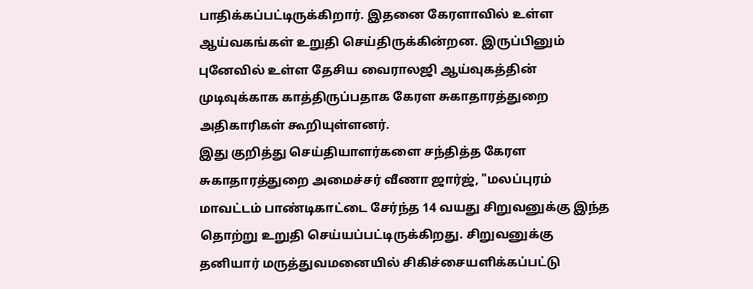பாதிக்கப்பட்டிருக்கிறார். இதனை கேரளாவில் உள்ள ஆய்வகங்கள் உறுதி செய்திருக்கின்றன. இருப்பினும் புனேவில் உள்ள தேசிய வைராலஜி ஆய்வுகத்தின் முடிவுக்காக காத்திருப்பதாக கேரள சுகாதாரத்துறை அதிகாரிகள் கூறியுள்ளனர்.
இது குறித்து செய்தியாளர்களை சந்தித்த கேரள சுகாதாரத்துறை அமைச்சர் வீணா ஜார்ஜ், "மலப்புரம் மாவட்டம் பாண்டிகாட்டை சேர்ந்த 14 வயது சிறுவனுக்கு இந்த தொற்று உறுதி செய்யப்பட்டிருக்கிறது. சிறுவனுக்கு தனியார் மருத்துவமனையில் சிகிச்சையளிக்கப்பட்டு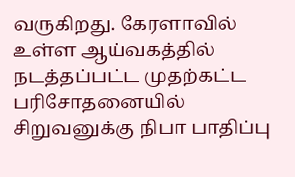வருகிறது. கேரளாவில் உள்ள ஆய்வகத்தில் நடத்தப்பட்ட முதற்கட்ட பரிசோதனையில் சிறுவனுக்கு நிபா பாதிப்பு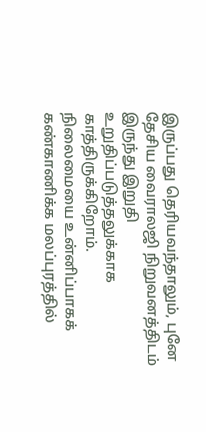இருப்பது தெரியவந்தாலும், புனே தேசிய வைராலஜி நிறுவனத்திடம் இருந்து இறுதி உறுதிப்படுத்தலுக்காக காத்திருக்கிறோம்.
நிலைமையை உன்னிப்பாகக் கண்காணிக்க மலப்புரத்தில்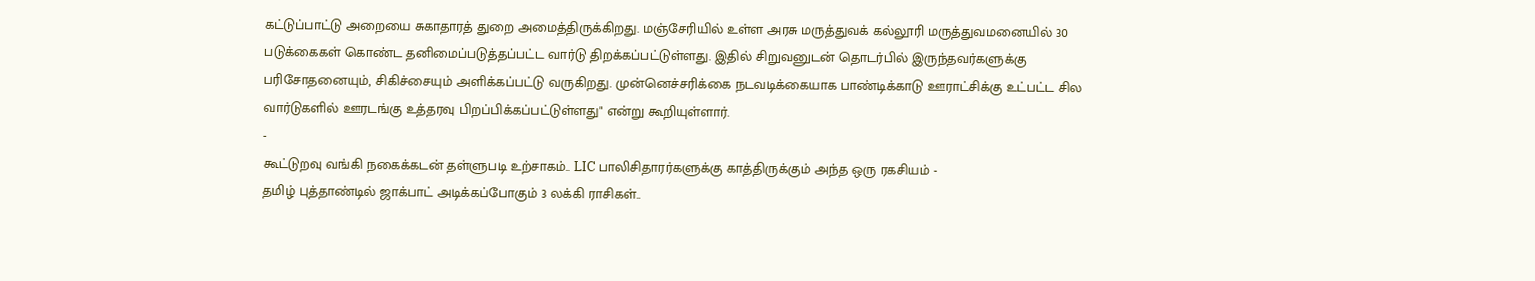கட்டுப்பாட்டு அறையை சுகாதாரத் துறை அமைத்திருக்கிறது. மஞ்சேரியில் உள்ள அரசு மருத்துவக் கல்லூரி மருத்துவமனையில் 30 படுக்கைகள் கொண்ட தனிமைப்படுத்தப்பட்ட வார்டு திறக்கப்பட்டுள்ளது. இதில் சிறுவனுடன் தொடர்பில் இருந்தவர்களுக்கு பரிசோதனையும், சிகிச்சையும் அளிக்கப்பட்டு வருகிறது. முன்னெச்சரிக்கை நடவடிக்கையாக பாண்டிக்காடு ஊராட்சிக்கு உட்பட்ட சில வார்டுகளில் ஊரடங்கு உத்தரவு பிறப்பிக்கப்பட்டுள்ளது" என்று கூறியுள்ளார்.
-
கூட்டுறவு வங்கி நகைக்கடன் தள்ளுபடி உற்சாகம்.. LIC பாலிசிதாரர்களுக்கு காத்திருக்கும் அந்த ஒரு ரகசியம் -
தமிழ் புத்தாண்டில் ஜாக்பாட் அடிக்கப்போகும் 3 லக்கி ராசிகள்..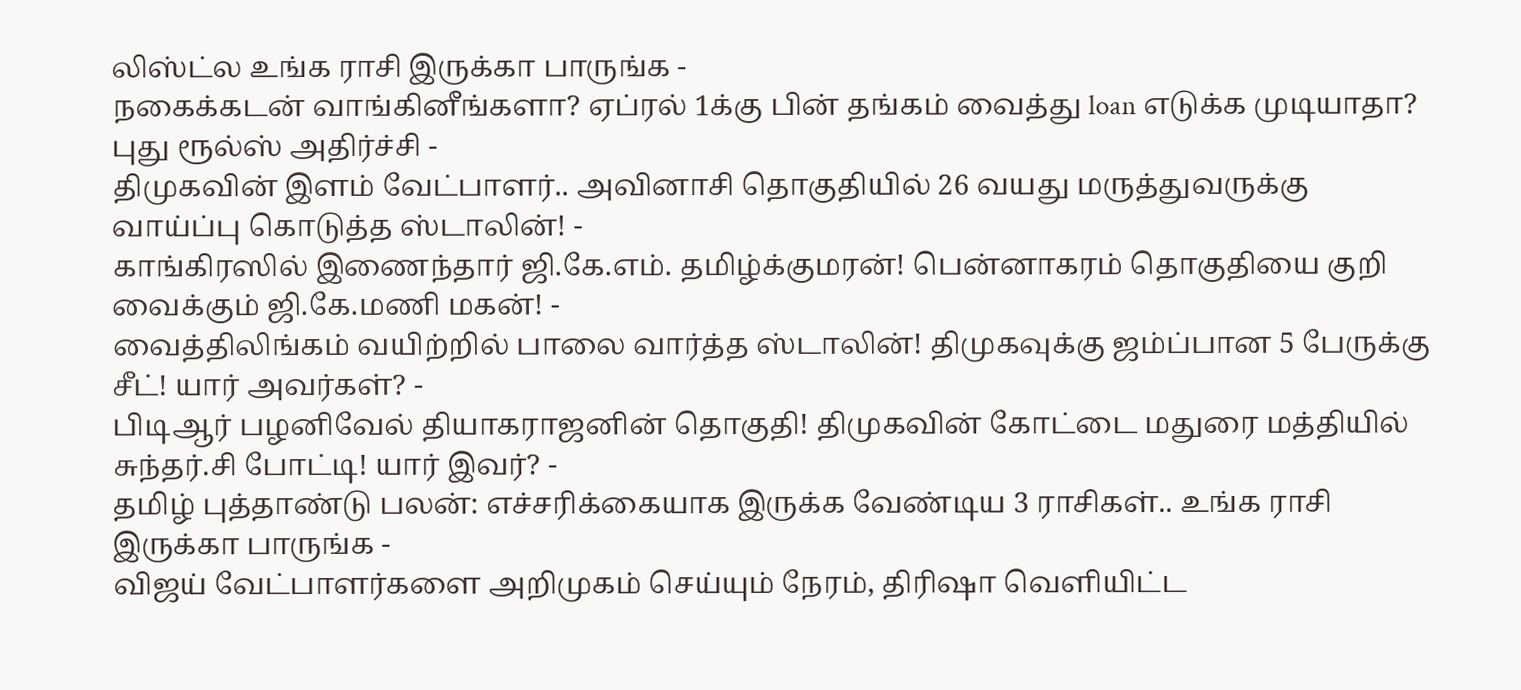லிஸ்ட்ல உங்க ராசி இருக்கா பாருங்க -
நகைக்கடன் வாங்கினீங்களா? ஏப்ரல் 1க்கு பின் தங்கம் வைத்து loan எடுக்க முடியாதா? புது ரூல்ஸ் அதிர்ச்சி -
திமுகவின் இளம் வேட்பாளர்.. அவினாசி தொகுதியில் 26 வயது மருத்துவருக்கு வாய்ப்பு கொடுத்த ஸ்டாலின்! -
காங்கிரஸில் இணைந்தார் ஜி.கே.எம். தமிழ்க்குமரன்! பென்னாகரம் தொகுதியை குறி வைக்கும் ஜி.கே.மணி மகன்! -
வைத்திலிங்கம் வயிற்றில் பாலை வார்த்த ஸ்டாலின்! திமுகவுக்கு ஜம்ப்பான 5 பேருக்கு சீட்! யார் அவர்கள்? -
பிடிஆர் பழனிவேல் தியாகராஜனின் தொகுதி! திமுகவின் கோட்டை மதுரை மத்தியில் சுந்தர்.சி போட்டி! யார் இவர்? -
தமிழ் புத்தாண்டு பலன்: எச்சரிக்கையாக இருக்க வேண்டிய 3 ராசிகள்.. உங்க ராசி இருக்கா பாருங்க -
விஜய் வேட்பாளர்களை அறிமுகம் செய்யும் நேரம், திரிஷா வெளியிட்ட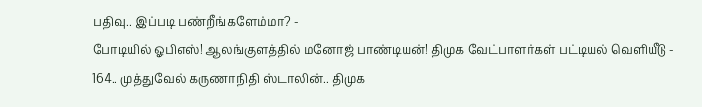பதிவு.. இப்படி பண்றீங்களேம்மா? -
போடியில் ஓபிஎஸ்! ஆலங்குளத்தில் மனோஜ் பாண்டியன்! திமுக வேட்பாளர்கள் பட்டியல் வெளியீடு -
164.. முத்துவேல் கருணாநிதி ஸ்டாலின்.. திமுக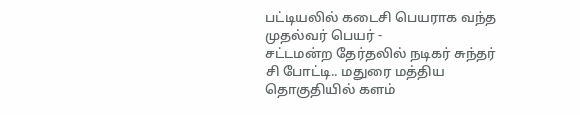பட்டியலில் கடைசி பெயராக வந்த முதல்வர் பெயர் -
சட்டமன்ற தேர்தலில் நடிகர் சுந்தர் சி போட்டி.. மதுரை மத்திய தொகுதியில் களம்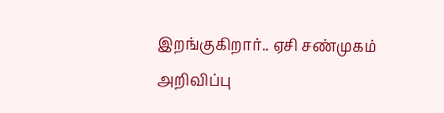இறங்குகிறார்.. ஏசி சண்முகம் அறிவிப்பு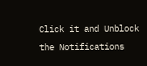Click it and Unblock the Notifications